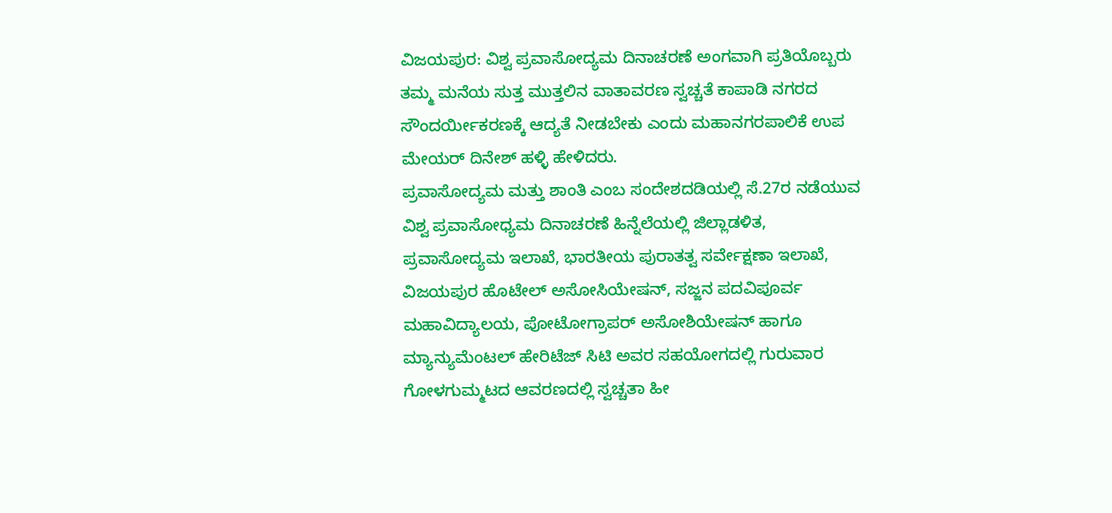ವಿಜಯಪುರ: ವಿಶ್ವ ಪ್ರವಾಸೋದ್ಯಮ ದಿನಾಚರಣೆ ಅಂಗವಾಗಿ ಪ್ರತಿಯೊಬ್ಬರು ತಮ್ಮ ಮನೆಯ ಸುತ್ತ ಮುತ್ತಲಿನ ವಾತಾವರಣ ಸ್ವಚ್ಚತೆ ಕಾಪಾಡಿ ನಗರದ ಸೌಂದರ್ಯೀಕರಣಕ್ಕೆ ಆದ್ಯತೆ ನೀಡಬೇಕು ಎಂದು ಮಹಾನಗರಪಾಲಿಕೆ ಉಪ ಮೇಯರ್ ದಿನೇಶ್ ಹಳ್ಳಿ ಹೇಳಿದರು.
ಪ್ರವಾಸೋದ್ಯಮ ಮತ್ತು ಶಾಂತಿ ಎಂಬ ಸಂದೇಶದಡಿಯಲ್ಲಿ ಸೆ.27ರ ನಡೆಯುವ ವಿಶ್ವ ಪ್ರವಾಸೋಧ್ಯಮ ದಿನಾಚರಣೆ ಹಿನ್ನೆಲೆಯಲ್ಲಿ ಜಿಲ್ಲಾಡಳಿತ, ಪ್ರವಾಸೋದ್ಯಮ ಇಲಾಖೆ, ಭಾರತೀಯ ಪುರಾತತ್ವ ಸರ್ವೇಕ್ಷಣಾ ಇಲಾಖೆ, ವಿಜಯಪುರ ಹೊಟೇಲ್ ಅಸೋಸಿಯೇಷನ್, ಸಜ್ಜನ ಪದವಿಪೂರ್ವ ಮಹಾವಿದ್ಯಾಲಯ, ಪೋಟೋಗ್ರಾಪರ್ ಅಸೋಶಿಯೇಷನ್ ಹಾಗೂ ಮ್ಯಾನ್ಯುಮೆಂಟಲ್ ಹೇರಿಟೆಜ್ ಸಿಟಿ ಅವರ ಸಹಯೋಗದಲ್ಲಿ ಗುರುವಾರ ಗೋಳಗುಮ್ಮಟದ ಆವರಣದಲ್ಲಿ ಸ್ವಚ್ಚತಾ ಹೀ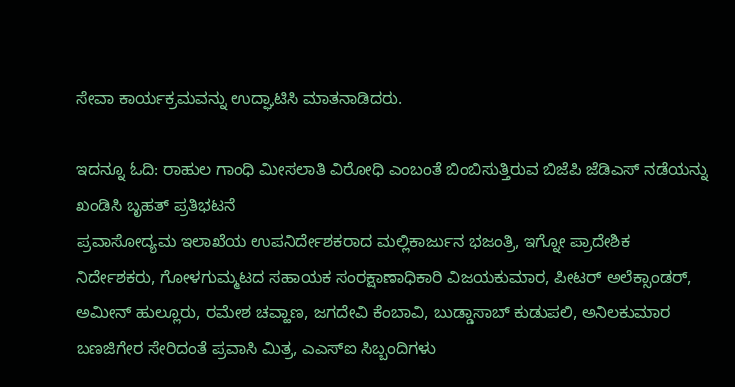ಸೇವಾ ಕಾರ್ಯಕ್ರಮವನ್ನು ಉದ್ಘಾಟಿಸಿ ಮಾತನಾಡಿದರು.

ಇದನ್ನೂ ಓದಿ: ರಾಹುಲ ಗಾಂಧಿ ಮೀಸಲಾತಿ ವಿರೋಧಿ ಎಂಬಂತೆ ಬಿಂಬಿಸುತ್ತಿರುವ ಬಿಜೆಪಿ ಜೆಡಿಎಸ್ ನಡೆಯನ್ನು ಖಂಡಿಸಿ ಬೃಹತ್ ಪ್ರತಿಭಟನೆ
ಪ್ರವಾಸೋದ್ಯಮ ಇಲಾಖೆಯ ಉಪನಿರ್ದೇಶಕರಾದ ಮಲ್ಲಿಕಾರ್ಜುನ ಭಜಂತ್ರಿ, ಇಗ್ನೋ ಪ್ರಾದೇಶಿಕ ನಿರ್ದೇಶಕರು, ಗೋಳಗುಮ್ಮಟದ ಸಹಾಯಕ ಸಂರಕ್ಷಾಣಾಧಿಕಾರಿ ವಿಜಯಕುಮಾರ, ಪೀಟರ್ ಅಲೆಕ್ಸಾಂಡರ್, ಅಮೀನ್ ಹುಲ್ಲೂರು, ರಮೇಶ ಚವ್ಹಾಣ, ಜಗದೇವಿ ಕೆಂಬಾವಿ, ಬುಡ್ಡಾಸಾಬ್ ಕುಡುಪಲಿ, ಅನಿಲಕುಮಾರ ಬಣಜಿಗೇರ ಸೇರಿದಂತೆ ಪ್ರವಾಸಿ ಮಿತ್ರ, ಎಎಸ್ಐ ಸಿಬ್ಬಂದಿಗಳು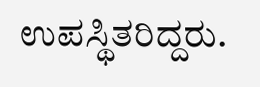ಉಪಸ್ಥಿತರಿದ್ದರು.